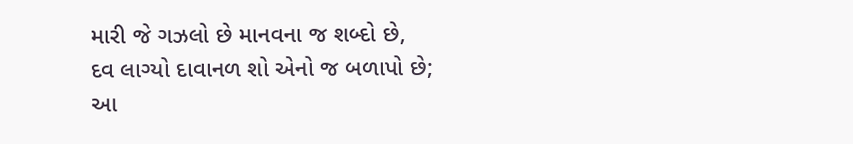મારી જે ગઝલો છે માનવના જ શબ્દો છે,
દવ લાગ્યો દાવાનળ શો એનો જ બળાપો છે;
આ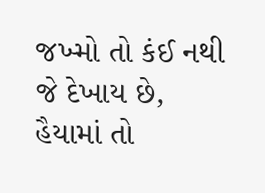જખ્મો તો કંઈ નથી જે દેખાય છે,
હૈયામાં તો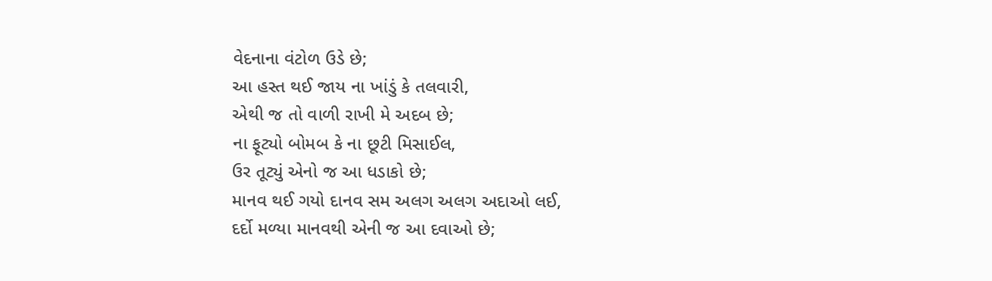વેદનાના વંટોળ ઉડે છે;
આ હસ્ત થઈ જાય ના ખાંડું કે તલવારી,
એથી જ તો વાળી રાખી મે અદબ છે;
ના ફૂટ્યો બોમબ કે ના છૂટી મિસાઈલ,
ઉર તૂટ્યું એનો જ આ ધડાકો છે;
માનવ થઈ ગયો દાનવ સમ અલગ અલગ અદાઓ લઈ,
દર્દો મળ્યા માનવથી એની જ આ દવાઓ છે;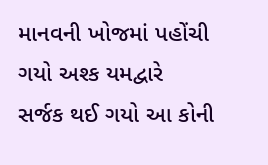માનવની ખોજમાં પહોંચી ગયો અશ્ક યમદ્વારે
સર્જક થઈ ગયો આ કોની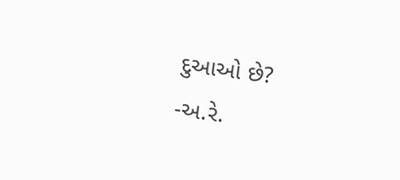દુઆઓ છે?
-અ.રે.